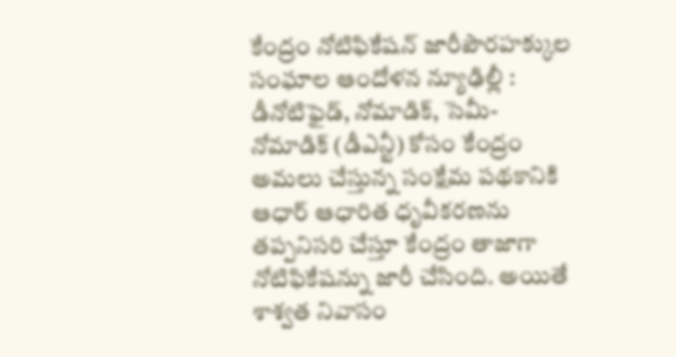కేంద్రం నోటిఫికేషన్ జారీపౌరహక్కుల సంఘాల ఆందోళన న్యూఢిల్లీ : డీనోటిఫైడ్, నోమాడిక్, సెమీ- నోమాడిక్ (డీఎన్టీ) కోసం కేంద్రం అమలు చేస్తున్న సంక్షేమ పథకానికి ఆధార్ ఆధారిత ధృవీకరణను తప్పనిసరి చేస్తూ కేంద్రం తాజాగా నోటిఫికేషన్ను జారీ చేసింది. అయితే శాశ్వత నివాసం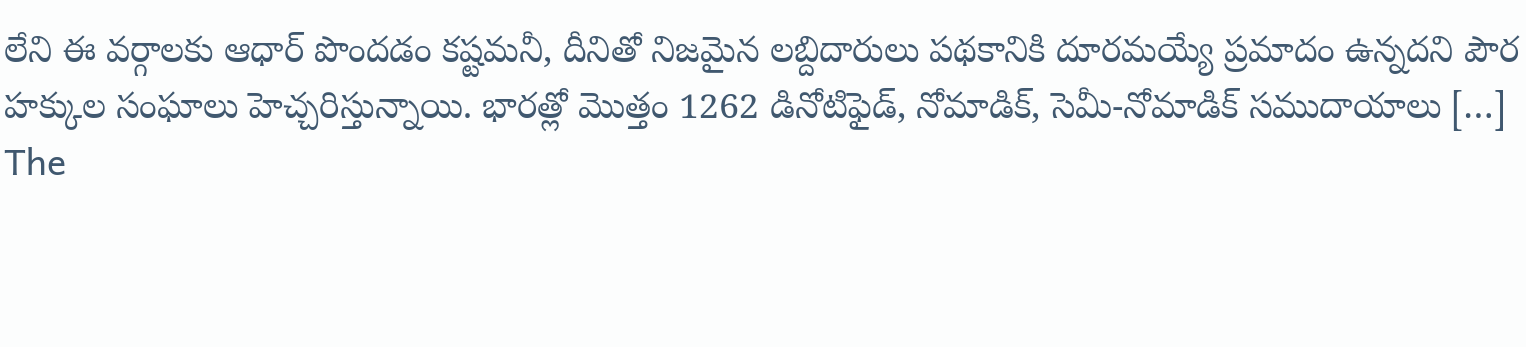లేని ఈ వర్గాలకు ఆధార్ పొందడం కష్టమనీ, దీనితో నిజమైన లబ్దిదారులు పథకానికి దూరమయ్యే ప్రమాదం ఉన్నదని పౌర హక్కుల సంఘాలు హెచ్చరిస్తున్నాయి. భారత్లో మొత్తం 1262 డినోటిఫైడ్, నోమాడిక్, సెమీ-నోమాడిక్ సముదాయాలు […]
The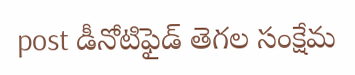post డీనోటిఫైడ్ తెగల సంక్షేమ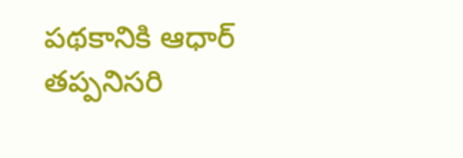పథకానికి ఆధార్ తప్పనిసరి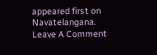appeared first on Navatelangana.
Leave A Comment